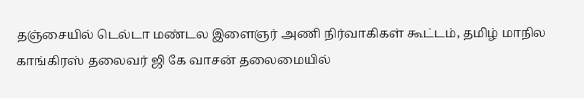தஞ்சையில் டெல்டா மண்டல இளைஞர் அணி நிர்வாகிகள் கூட்டம், தமிழ் மாநில காங்கிரஸ் தலைவர் ஜி கே வாசன் தலைமையில்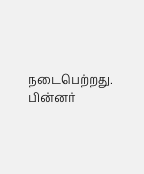நடைபெற்றது. பின்னர்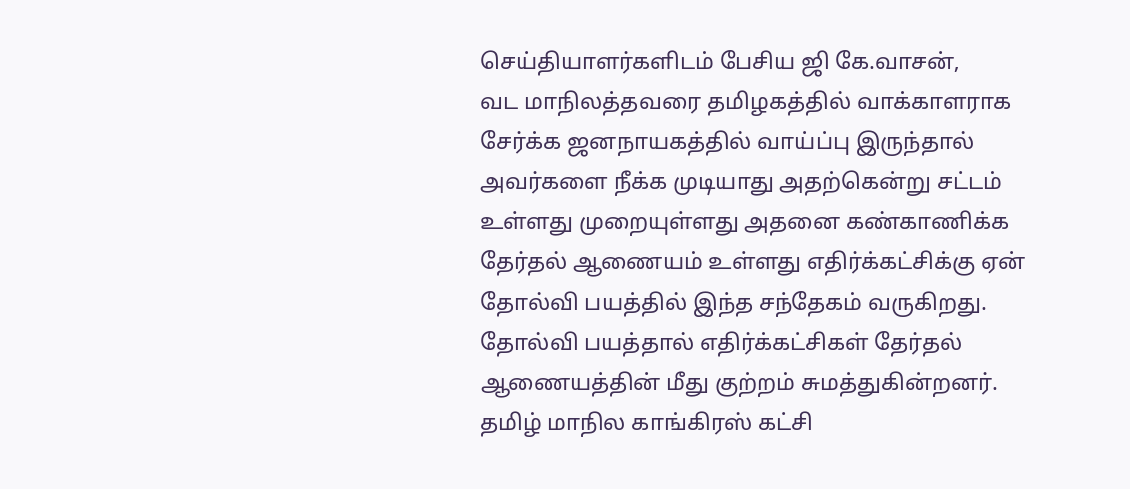செய்தியாளர்களிடம் பேசிய ஜி கே.வாசன்,
வட மாநிலத்தவரை தமிழகத்தில் வாக்காளராக சேர்க்க ஜனநாயகத்தில் வாய்ப்பு இருந்தால் அவர்களை நீக்க முடியாது அதற்கென்று சட்டம் உள்ளது முறையுள்ளது அதனை கண்காணிக்க தேர்தல் ஆணையம் உள்ளது எதிர்க்கட்சிக்கு ஏன் தோல்வி பயத்தில் இந்த சந்தேகம் வருகிறது. தோல்வி பயத்தால் எதிர்க்கட்சிகள் தேர்தல் ஆணையத்தின் மீது குற்றம் சுமத்துகின்றனர்.
தமிழ் மாநில காங்கிரஸ் கட்சி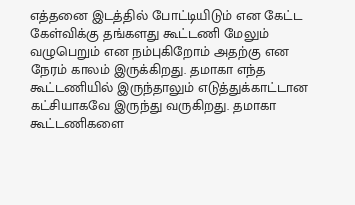எத்தனை இடத்தில் போட்டியிடும் என கேட்ட கேள்விக்கு தங்களது கூட்டணி மேலும் வழுபெறும் என நம்புகிறோம் அதற்கு என நேரம் காலம் இருக்கிறது. தமாகா எந்த கூட்டணியில் இருந்தாலும் எடுத்துக்காட்டான கட்சியாகவே இருந்து வருகிறது. தமாகா கூட்டணிகளை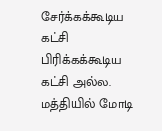சேர்க்கக்கூடிய கட்சி பிரிக்கக்கூடிய கட்சி அல்ல.
மத்தியில் மோடி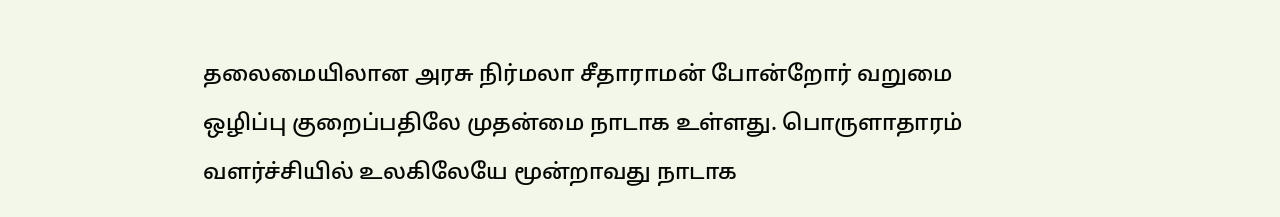தலைமையிலான அரசு நிர்மலா சீதாராமன் போன்றோர் வறுமை ஒழிப்பு குறைப்பதிலே முதன்மை நாடாக உள்ளது. பொருளாதாரம் வளர்ச்சியில் உலகிலேயே மூன்றாவது நாடாக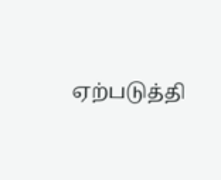ஏற்படுத்தி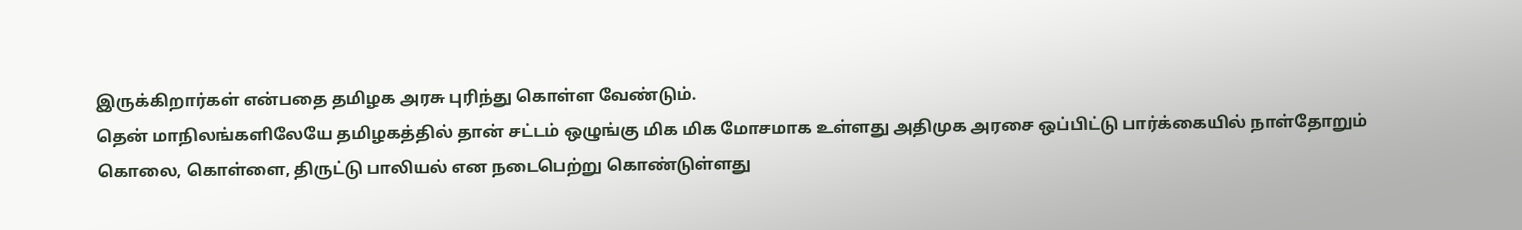இருக்கிறார்கள் என்பதை தமிழக அரசு புரிந்து கொள்ள வேண்டும்.
தென் மாநிலங்களிலேயே தமிழகத்தில் தான் சட்டம் ஒழுங்கு மிக மிக மோசமாக உள்ளது அதிமுக அரசை ஒப்பிட்டு பார்க்கையில் நாள்தோறும் கொலை, கொள்ளை, திருட்டு பாலியல் என நடைபெற்று கொண்டுள்ளது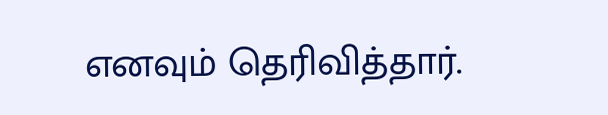எனவும் தெரிவித்தார்.